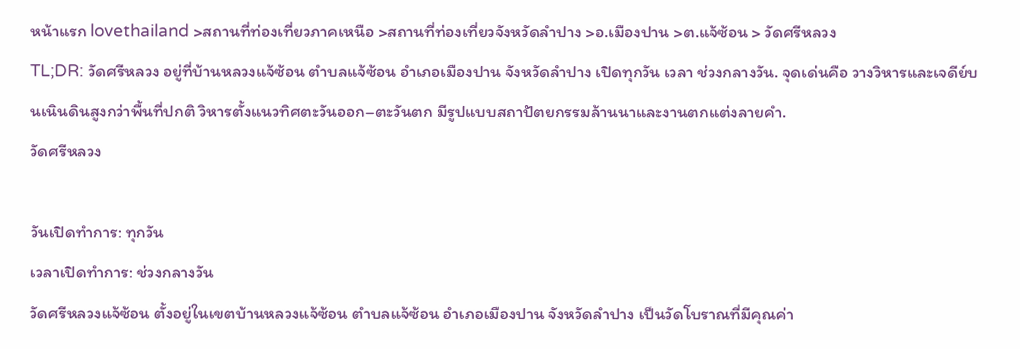หน้าแรก lovethailand >สถานที่ท่องเที่ยวภาคเหนือ >สถานที่ท่องเที่ยวจังหวัดลำปาง >อ.เมืองปาน >ต.แจ้ซ้อน > วัดศรีหลวง
TL;DR: วัดศรีหลวง อยู่ที่บ้านหลวงแจ้ซ้อน ตำบลแจ้ซ้อน อำเภอเมืองปาน จังหวัดลำปาง เปิดทุกวัน เวลา ช่วงกลางวัน. จุดเด่นคือ วางวิหารและเจดีย์บนเนินดินสูงกว่าพื้นที่ปกติ วิหารตั้งแนวทิศตะวันออก–ตะวันตก มีรูปแบบสถาปัตยกรรมล้านนาและงานตกแต่งลายคำ.
วัดศรีหลวง

วันเปิดทำการ: ทุกวัน
เวลาเปิดทำการ: ช่วงกลางวัน
วัดศรีหลวงแจ้ซ้อน ตั้งอยู่ในเขตบ้านหลวงแจ้ซ้อน ตำบลแจ้ซ้อน อำเภอเมืองปาน จังหวัดลำปาง เป็นวัดโบราณที่มีคุณค่า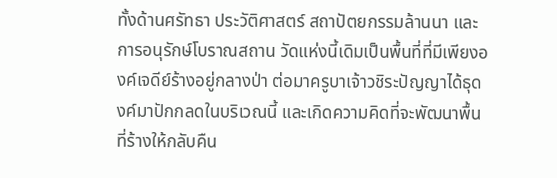ทั้งด้านศรัทธา ประวัติศาสตร์ สถาปัตยกรรมล้านนา และการอนุรักษ์โบราณสถาน วัดแห่งนี้เดิมเป็นพื้นที่ที่มีเพียงองค์เจดีย์ร้างอยู่กลางป่า ต่อมาครูบาเจ้าวชิระปัญญาได้ธุดงค์มาปักกลดในบริเวณนี้ และเกิดความคิดที่จะพัฒนาพื้นที่ร้างให้กลับคืน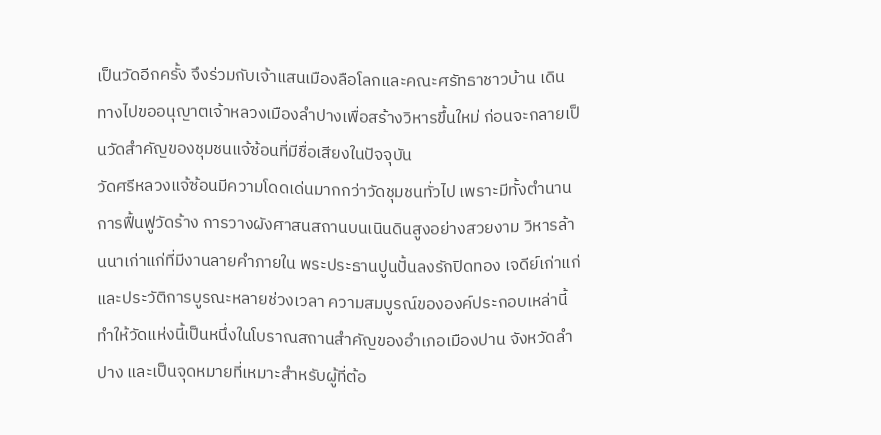เป็นวัดอีกครั้ง จึงร่วมกับเจ้าแสนเมืองลือโลกและคณะศรัทธาชาวบ้าน เดินทางไปขออนุญาตเจ้าหลวงเมืองลำปางเพื่อสร้างวิหารขึ้นใหม่ ก่อนจะกลายเป็นวัดสำคัญของชุมชนแจ้ซ้อนที่มีชื่อเสียงในปัจจุบัน
วัดศรีหลวงแจ้ซ้อนมีความโดดเด่นมากกว่าวัดชุมชนทั่วไป เพราะมีทั้งตำนานการฟื้นฟูวัดร้าง การวางผังศาสนสถานบนเนินดินสูงอย่างสวยงาม วิหารล้านนาเก่าแก่ที่มีงานลายคำภายใน พระประธานปูนปั้นลงรักปิดทอง เจดีย์เก่าแก่ และประวัติการบูรณะหลายช่วงเวลา ความสมบูรณ์ขององค์ประกอบเหล่านี้ทำให้วัดแห่งนี้เป็นหนึ่งในโบราณสถานสำคัญของอำเภอเมืองปาน จังหวัดลำปาง และเป็นจุดหมายที่เหมาะสำหรับผู้ที่ต้อ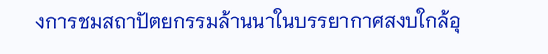งการชมสถาปัตยกรรมล้านนาในบรรยากาศสงบใกล้อุ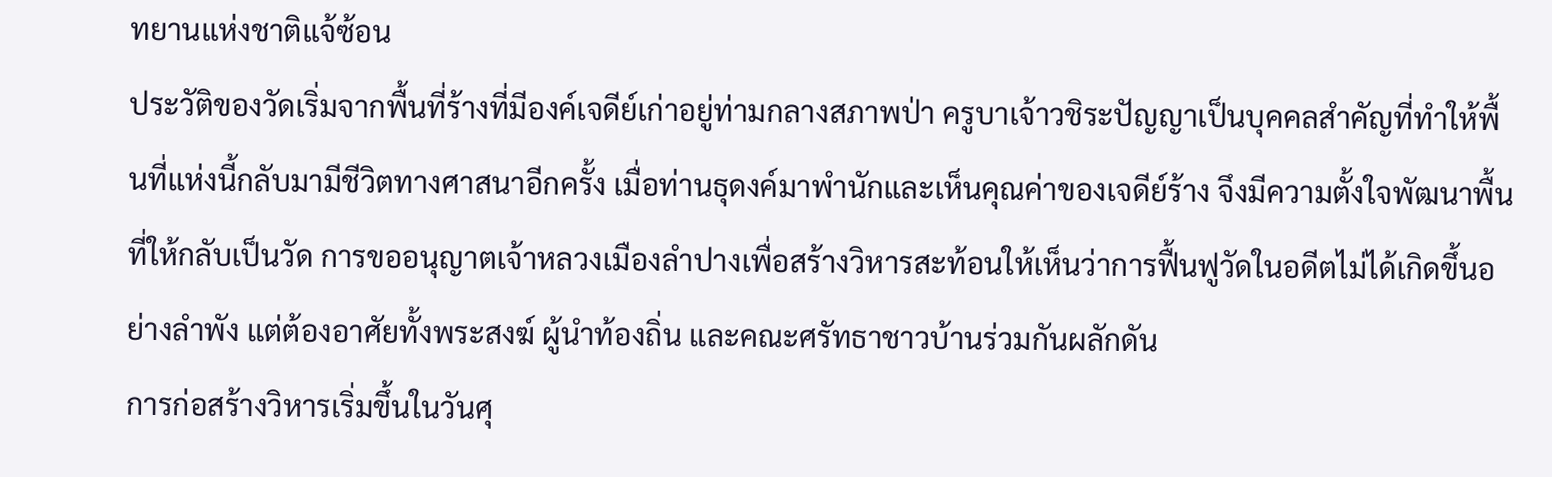ทยานแห่งชาติแจ้ซ้อน
ประวัติของวัดเริ่มจากพื้นที่ร้างที่มีองค์เจดีย์เก่าอยู่ท่ามกลางสภาพป่า ครูบาเจ้าวชิระปัญญาเป็นบุคคลสำคัญที่ทำให้พื้นที่แห่งนี้กลับมามีชีวิตทางศาสนาอีกครั้ง เมื่อท่านธุดงค์มาพำนักและเห็นคุณค่าของเจดีย์ร้าง จึงมีความตั้งใจพัฒนาพื้นที่ให้กลับเป็นวัด การขออนุญาตเจ้าหลวงเมืองลำปางเพื่อสร้างวิหารสะท้อนให้เห็นว่าการฟื้นฟูวัดในอดีตไม่ได้เกิดขึ้นอย่างลำพัง แต่ต้องอาศัยทั้งพระสงฆ์ ผู้นำท้องถิ่น และคณะศรัทธาชาวบ้านร่วมกันผลักดัน
การก่อสร้างวิหารเริ่มขึ้นในวันศุ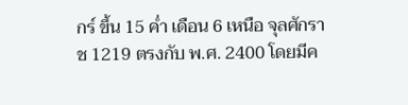กร์ ขึ้น 15 ค่ำ เดือน 6 เหนือ จุลศักราช 1219 ตรงกับ พ.ศ. 2400 โดยมีค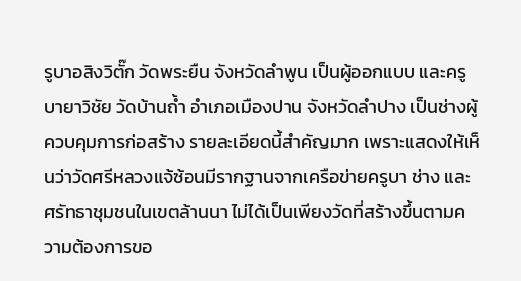รูบาอสิงวิตั๊ก วัดพระยืน จังหวัดลำพูน เป็นผู้ออกแบบ และครูบายาวิชัย วัดบ้านถ้ำ อำเภอเมืองปาน จังหวัดลำปาง เป็นช่างผู้ควบคุมการก่อสร้าง รายละเอียดนี้สำคัญมาก เพราะแสดงให้เห็นว่าวัดศรีหลวงแจ้ซ้อนมีรากฐานจากเครือข่ายครูบา ช่าง และศรัทธาชุมชนในเขตล้านนา ไม่ได้เป็นเพียงวัดที่สร้างขึ้นตามความต้องการขอ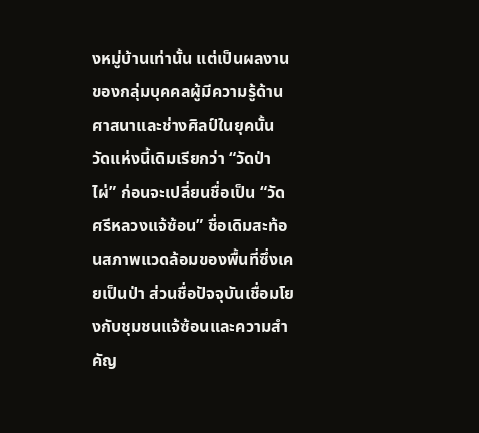งหมู่บ้านเท่านั้น แต่เป็นผลงานของกลุ่มบุคคลผู้มีความรู้ด้านศาสนาและช่างศิลป์ในยุคนั้น
วัดแห่งนี้เดิมเรียกว่า “วัดป่าไผ่” ก่อนจะเปลี่ยนชื่อเป็น “วัดศรีหลวงแจ้ซ้อน” ชื่อเดิมสะท้อนสภาพแวดล้อมของพื้นที่ซึ่งเคยเป็นป่า ส่วนชื่อปัจจุบันเชื่อมโยงกับชุมชนแจ้ซ้อนและความสำคัญ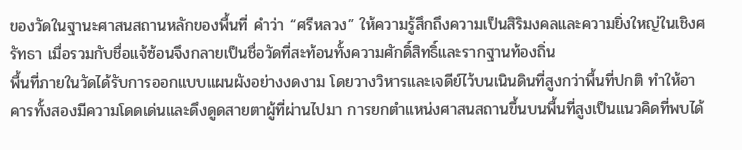ของวัดในฐานะศาสนสถานหลักของพื้นที่ คำว่า “ศรีหลวง” ให้ความรู้สึกถึงความเป็นสิริมงคลและความยิ่งใหญ่ในเชิงศรัทธา เมื่อรวมกับชื่อแจ้ซ้อนจึงกลายเป็นชื่อวัดที่สะท้อนทั้งความศักดิ์สิทธิ์และรากฐานท้องถิ่น
พื้นที่ภายในวัดได้รับการออกแบบแผนผังอย่างงดงาม โดยวางวิหารและเจดีย์ไว้บนเนินดินที่สูงกว่าพื้นที่ปกติ ทำให้อาคารทั้งสองมีความโดดเด่นและดึงดูดสายตาผู้ที่ผ่านไปมา การยกตำแหน่งศาสนสถานขึ้นบนพื้นที่สูงเป็นแนวคิดที่พบได้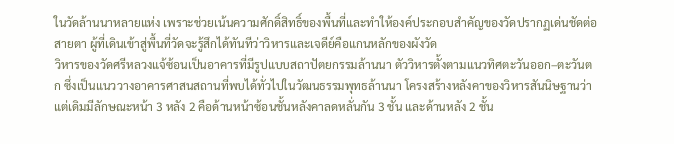ในวัดล้านนาหลายแห่ง เพราะช่วยเน้นความศักดิ์สิทธิ์ของพื้นที่และทำให้องค์ประกอบสำคัญของวัดปรากฏเด่นชัดต่อสายตา ผู้ที่เดินเข้าสู่พื้นที่วัดจะรู้สึกได้ทันทีว่าวิหารและเจดีย์คือแกนหลักของผังวัด
วิหารของวัดศรีหลวงแจ้ซ้อนเป็นอาคารที่มีรูปแบบสถาปัตยกรรมล้านนา ตัววิหารตั้งตามแนวทิศตะวันออก–ตะวันตก ซึ่งเป็นแนววางอาคารศาสนสถานที่พบได้ทั่วไปในวัฒนธรรมพุทธล้านนา โครงสร้างหลังคาของวิหารสันนิษฐานว่าแต่เดิมมีลักษณะหน้า 3 หลัง 2 คือด้านหน้าซ้อนชั้นหลังคาลดหลั่นกัน 3 ชั้น และด้านหลัง 2 ชั้น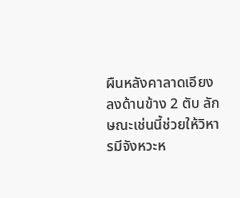ผืนหลังคาลาดเอียงลงด้านข้าง 2 ตับ ลักษณะเช่นนี้ช่วยให้วิหารมีจังหวะห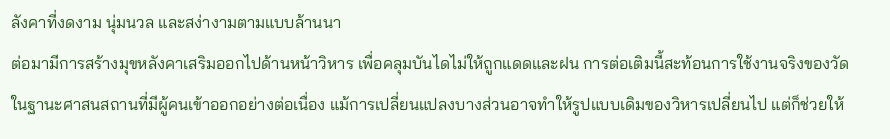ลังคาที่งดงาม นุ่มนวล และสง่างามตามแบบล้านนา
ต่อมามีการสร้างมุขหลังคาเสริมออกไปด้านหน้าวิหาร เพื่อคลุมบันไดไม่ให้ถูกแดดและฝน การต่อเติมนี้สะท้อนการใช้งานจริงของวัดในฐานะศาสนสถานที่มีผู้คนเข้าออกอย่างต่อเนื่อง แม้การเปลี่ยนแปลงบางส่วนอาจทำให้รูปแบบเดิมของวิหารเปลี่ยนไป แต่ก็ช่วยให้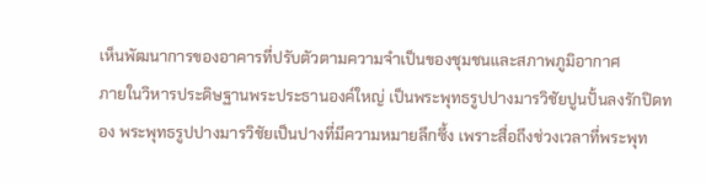เห็นพัฒนาการของอาคารที่ปรับตัวตามความจำเป็นของชุมชนและสภาพภูมิอากาศ
ภายในวิหารประดิษฐานพระประธานองค์ใหญ่ เป็นพระพุทธรูปปางมารวิชัยปูนปั้นลงรักปิดทอง พระพุทธรูปปางมารวิชัยเป็นปางที่มีความหมายลึกซึ้ง เพราะสื่อถึงช่วงเวลาที่พระพุท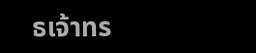ธเจ้าทร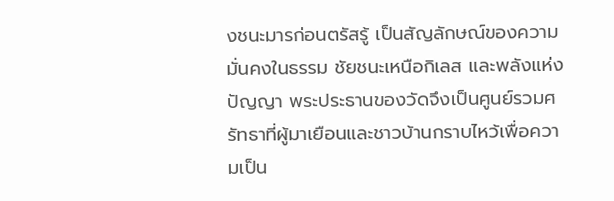งชนะมารก่อนตรัสรู้ เป็นสัญลักษณ์ของความมั่นคงในธรรม ชัยชนะเหนือกิเลส และพลังแห่งปัญญา พระประธานของวัดจึงเป็นศูนย์รวมศรัทธาที่ผู้มาเยือนและชาวบ้านกราบไหว้เพื่อความเป็น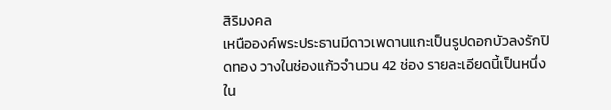สิริมงคล
เหนือองค์พระประธานมีดาวเพดานแกะเป็นรูปดอกบัวลงรักปิดทอง วางในช่องแก้วจำนวน 42 ช่อง รายละเอียดนี้เป็นหนึ่งใน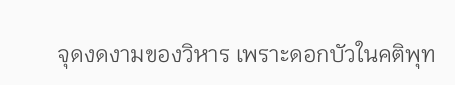จุดงดงามของวิหาร เพราะดอกบัวในคติพุท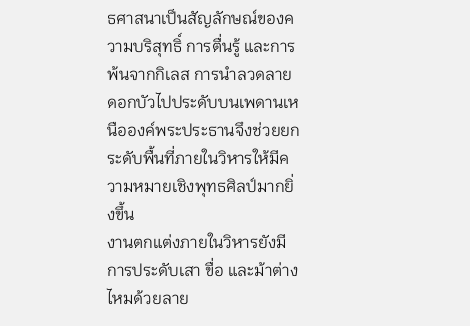ธศาสนาเป็นสัญลักษณ์ของความบริสุทธิ์ การตื่นรู้ และการพ้นจากกิเลส การนำลวดลายดอกบัวไปประดับบนเพดานเหนือองค์พระประธานจึงช่วยยกระดับพื้นที่ภายในวิหารให้มีความหมายเชิงพุทธศิลป์มากยิ่งขึ้น
งานตกแต่งภายในวิหารยังมีการประดับเสา ขื่อ และม้าต่างไหมด้วยลาย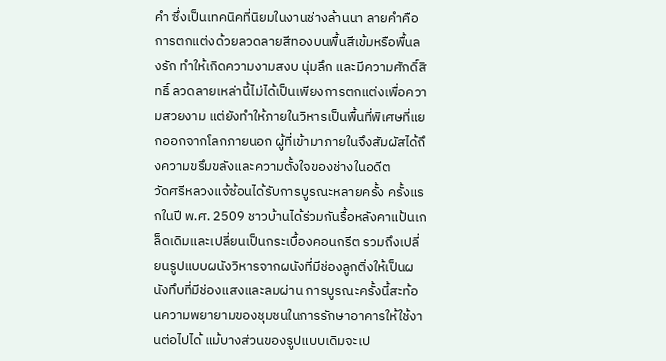คำ ซึ่งเป็นเทคนิคที่นิยมในงานช่างล้านนา ลายคำคือการตกแต่งด้วยลวดลายสีทองบนพื้นสีเข้มหรือพื้นลงรัก ทำให้เกิดความงามสงบ นุ่มลึก และมีความศักดิ์สิทธิ์ ลวดลายเหล่านี้ไม่ได้เป็นเพียงการตกแต่งเพื่อความสวยงาม แต่ยังทำให้ภายในวิหารเป็นพื้นที่พิเศษที่แยกออกจากโลกภายนอก ผู้ที่เข้ามาภายในจึงสัมผัสได้ถึงความขรึมขลังและความตั้งใจของช่างในอดีต
วัดศรีหลวงแจ้ซ้อนได้รับการบูรณะหลายครั้ง ครั้งแรกในปี พ.ศ. 2509 ชาวบ้านได้ร่วมกันรื้อหลังคาแป้นเกล็ดเดิมและเปลี่ยนเป็นกระเบื้องคอนกรีต รวมถึงเปลี่ยนรูปแบบผนังวิหารจากผนังที่มีช่องลูกติ่งให้เป็นผนังทึบที่มีช่องแสงและลมผ่าน การบูรณะครั้งนี้สะท้อนความพยายามของชุมชนในการรักษาอาคารให้ใช้งานต่อไปได้ แม้บางส่วนของรูปแบบเดิมจะเป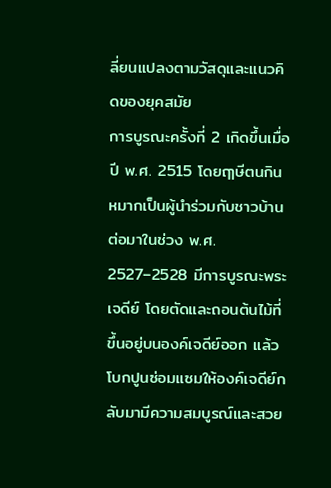ลี่ยนแปลงตามวัสดุและแนวคิดของยุคสมัย
การบูรณะครั้งที่ 2 เกิดขึ้นเมื่อปี พ.ศ. 2515 โดยฤๅษีตนกินหมากเป็นผู้นำร่วมกับชาวบ้าน ต่อมาในช่วง พ.ศ. 2527–2528 มีการบูรณะพระเจดีย์ โดยตัดและถอนต้นไม้ที่ขึ้นอยู่บนองค์เจดีย์ออก แล้วโบกปูนซ่อมแซมให้องค์เจดีย์กลับมามีความสมบูรณ์และสวย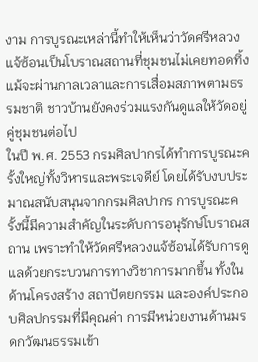งาม การบูรณะเหล่านี้ทำให้เห็นว่าวัดศรีหลวงแจ้ซ้อนเป็นโบราณสถานที่ชุมชนไม่เคยทอดทิ้ง แม้จะผ่านกาลเวลาและการเสื่อมสภาพตามธรรมชาติ ชาวบ้านยังคงร่วมแรงกันดูแลให้วัดอยู่คู่ชุมชนต่อไป
ในปี พ.ศ. 2553 กรมศิลปากรได้ทำการบูรณะครั้งใหญ่ทั้งวิหารและพระเจดีย์ โดยได้รับงบประมาณสนับสนุนจากกรมศิลปากร การบูรณะครั้งนี้มีความสำคัญในระดับการอนุรักษ์โบราณสถาน เพราะทำให้วัดศรีหลวงแจ้ซ้อนได้รับการดูแลด้วยกระบวนการทางวิชาการมากขึ้น ทั้งในด้านโครงสร้าง สถาปัตยกรรม และองค์ประกอบศิลปกรรมที่มีคุณค่า การมีหน่วยงานด้านมรดกวัฒนธรรมเข้า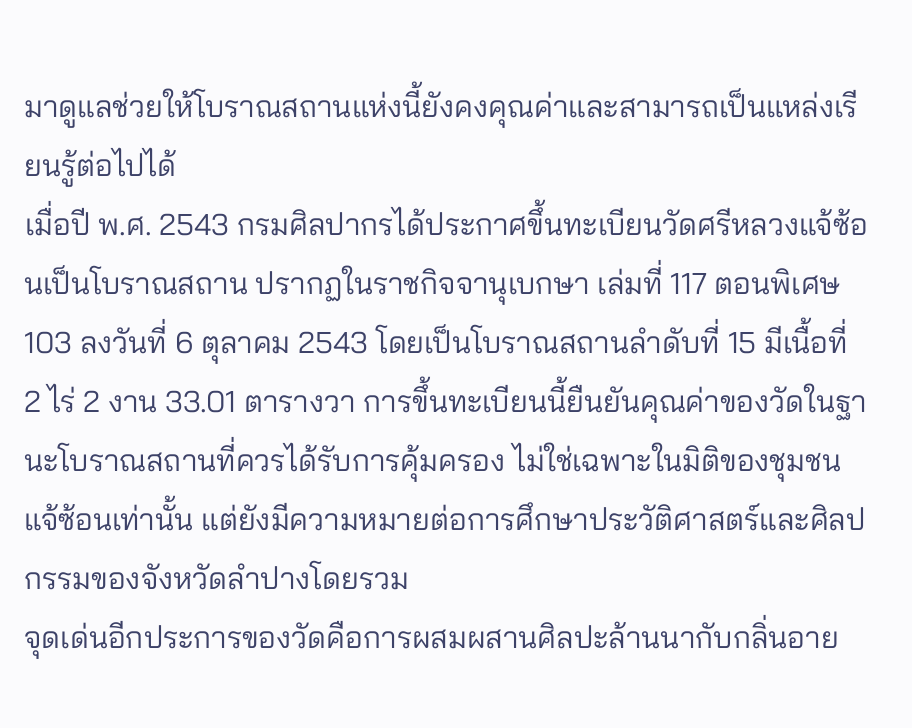มาดูแลช่วยให้โบราณสถานแห่งนี้ยังคงคุณค่าและสามารถเป็นแหล่งเรียนรู้ต่อไปได้
เมื่อปี พ.ศ. 2543 กรมศิลปากรได้ประกาศขึ้นทะเบียนวัดศรีหลวงแจ้ซ้อนเป็นโบราณสถาน ปรากฏในราชกิจจานุเบกษา เล่มที่ 117 ตอนพิเศษ 103 ลงวันที่ 6 ตุลาคม 2543 โดยเป็นโบราณสถานลำดับที่ 15 มีเนื้อที่ 2 ไร่ 2 งาน 33.01 ตารางวา การขึ้นทะเบียนนี้ยืนยันคุณค่าของวัดในฐานะโบราณสถานที่ควรได้รับการคุ้มครอง ไม่ใช่เฉพาะในมิติของชุมชนแจ้ซ้อนเท่านั้น แต่ยังมีความหมายต่อการศึกษาประวัติศาสตร์และศิลปกรรมของจังหวัดลำปางโดยรวม
จุดเด่นอีกประการของวัดคือการผสมผสานศิลปะล้านนากับกลิ่นอาย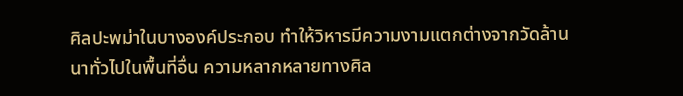ศิลปะพม่าในบางองค์ประกอบ ทำให้วิหารมีความงามแตกต่างจากวัดล้านนาทั่วไปในพื้นที่อื่น ความหลากหลายทางศิล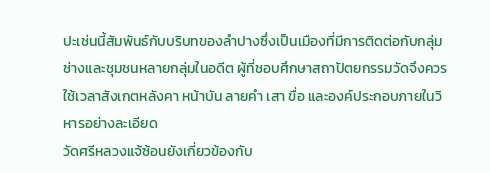ปะเช่นนี้สัมพันธ์กับบริบทของลำปางซึ่งเป็นเมืองที่มีการติดต่อกับกลุ่มช่างและชุมชนหลายกลุ่มในอดีต ผู้ที่ชอบศึกษาสถาปัตยกรรมวัดจึงควรใช้เวลาสังเกตหลังคา หน้าบัน ลายคำ เสา ขื่อ และองค์ประกอบภายในวิหารอย่างละเอียด
วัดศรีหลวงแจ้ซ้อนยังเกี่ยวข้องกับ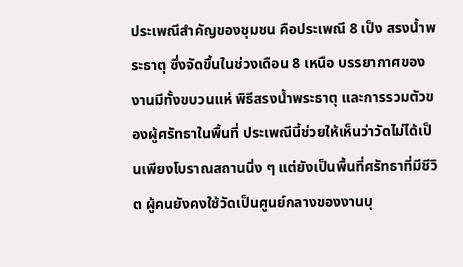ประเพณีสำคัญของชุมชน คือประเพณี 8 เป็ง สรงน้ำพระธาตุ ซึ่งจัดขึ้นในช่วงเดือน 8 เหนือ บรรยากาศของงานมีทั้งขบวนแห่ พิธีสรงน้ำพระธาตุ และการรวมตัวของผู้ศรัทธาในพื้นที่ ประเพณีนี้ช่วยให้เห็นว่าวัดไม่ได้เป็นเพียงโบราณสถานนิ่ง ๆ แต่ยังเป็นพื้นที่ศรัทธาที่มีชีวิต ผู้คนยังคงใช้วัดเป็นศูนย์กลางของงานบุ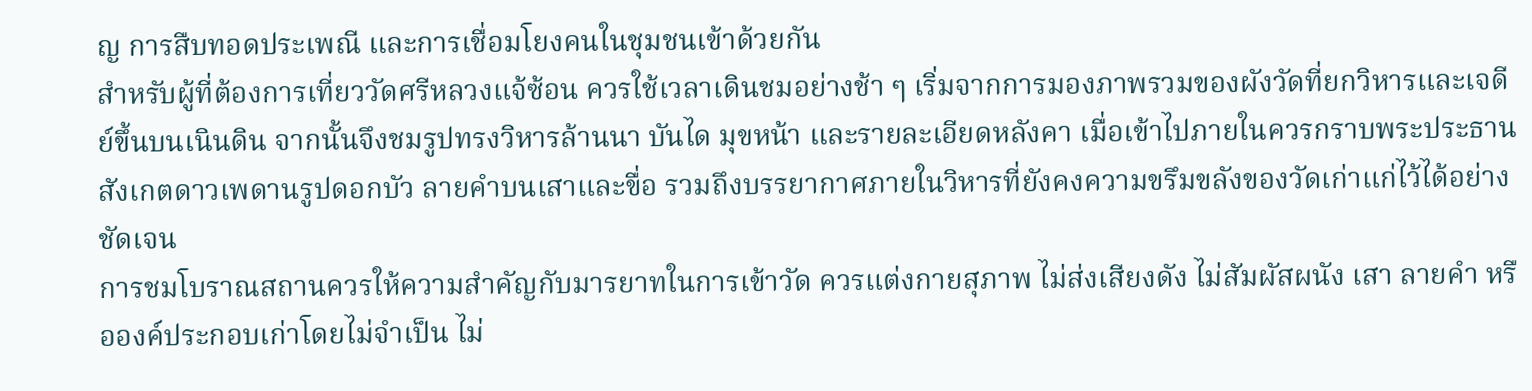ญ การสืบทอดประเพณี และการเชื่อมโยงคนในชุมชนเข้าด้วยกัน
สำหรับผู้ที่ต้องการเที่ยววัดศรีหลวงแจ้ซ้อน ควรใช้เวลาเดินชมอย่างช้า ๆ เริ่มจากการมองภาพรวมของผังวัดที่ยกวิหารและเจดีย์ขึ้นบนเนินดิน จากนั้นจึงชมรูปทรงวิหารล้านนา บันได มุขหน้า และรายละเอียดหลังคา เมื่อเข้าไปภายในควรกราบพระประธาน สังเกตดาวเพดานรูปดอกบัว ลายคำบนเสาและขื่อ รวมถึงบรรยากาศภายในวิหารที่ยังคงความขรึมขลังของวัดเก่าแก่ไว้ได้อย่างชัดเจน
การชมโบราณสถานควรให้ความสำคัญกับมารยาทในการเข้าวัด ควรแต่งกายสุภาพ ไม่ส่งเสียงดัง ไม่สัมผัสผนัง เสา ลายคำ หรือองค์ประกอบเก่าโดยไม่จำเป็น ไม่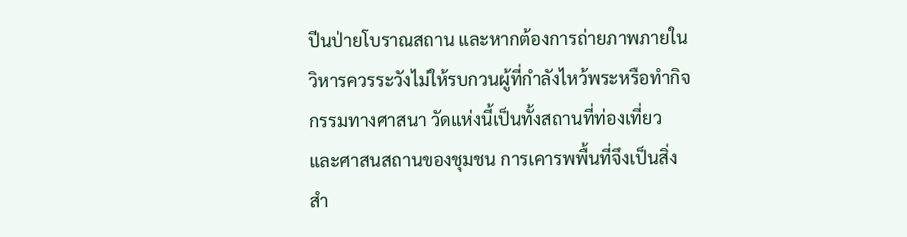ปีนป่ายโบราณสถาน และหากต้องการถ่ายภาพภายในวิหารควรระวังไม่ให้รบกวนผู้ที่กำลังไหว้พระหรือทำกิจกรรมทางศาสนา วัดแห่งนี้เป็นทั้งสถานที่ท่องเที่ยวและศาสนสถานของชุมชน การเคารพพื้นที่จึงเป็นสิ่งสำ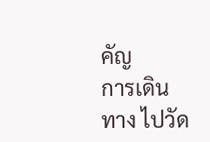คัญ
การเดินทาง ไปวัด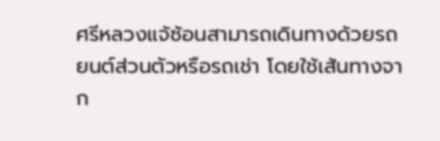ศรีหลวงแจ้ซ้อนสามารถเดินทางด้วยรถยนต์ส่วนตัวหรือรถเช่า โดยใช้เส้นทางจาก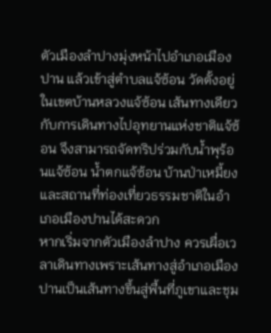ตัวเมืองลำปางมุ่งหน้าไปอำเภอเมืองปาน แล้วเข้าสู่ตำบลแจ้ซ้อน วัดตั้งอยู่ในเขตบ้านหลวงแจ้ซ้อน เส้นทางเดียวกับการเดินทางไปอุทยานแห่งชาติแจ้ซ้อน จึงสามารถจัดทริปร่วมกับน้ำพุร้อนแจ้ซ้อน น้ำตกแจ้ซ้อน บ้านป่าเหมี้ยง และสถานที่ท่องเที่ยวธรรมชาติในอำเภอเมืองปานได้สะดวก
หากเริ่มจากตัวเมืองลำปาง ควรเผื่อเวลาเดินทางเพราะเส้นทางสู่อำเภอเมืองปานเป็นเส้นทางขึ้นสู่พื้นที่ภูเขาและชุม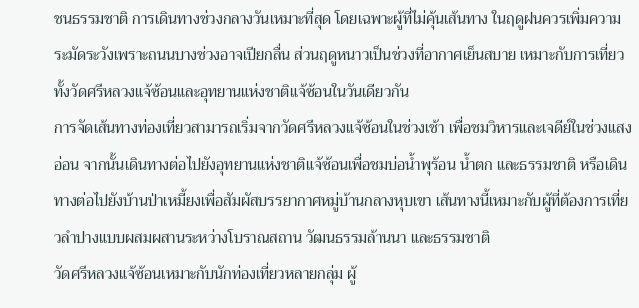ชนธรรมชาติ การเดินทางช่วงกลางวันเหมาะที่สุด โดยเฉพาะผู้ที่ไม่คุ้นเส้นทาง ในฤดูฝนควรเพิ่มความระมัดระวังเพราะถนนบางช่วงอาจเปียกลื่น ส่วนฤดูหนาวเป็นช่วงที่อากาศเย็นสบาย เหมาะกับการเที่ยวทั้งวัดศรีหลวงแจ้ซ้อนและอุทยานแห่งชาติแจ้ซ้อนในวันเดียวกัน
การจัดเส้นทางท่องเที่ยวสามารถเริ่มจากวัดศรีหลวงแจ้ซ้อนในช่วงเช้า เพื่อชมวิหารและเจดีย์ในช่วงแสงอ่อน จากนั้นเดินทางต่อไปยังอุทยานแห่งชาติแจ้ซ้อนเพื่อชมบ่อน้ำพุร้อน น้ำตก และธรรมชาติ หรือเดินทางต่อไปยังบ้านป่าเหมี้ยงเพื่อสัมผัสบรรยากาศหมู่บ้านกลางหุบเขา เส้นทางนี้เหมาะกับผู้ที่ต้องการเที่ยวลำปางแบบผสมผสานระหว่างโบราณสถาน วัฒนธรรมล้านนา และธรรมชาติ
วัดศรีหลวงแจ้ซ้อนเหมาะกับนักท่องเที่ยวหลายกลุ่ม ผู้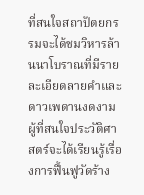ที่สนใจสถาปัตยกรรมจะได้ชมวิหารล้านนาโบราณที่มีรายละเอียดลายคำและดาวเพดานงดงาม ผู้ที่สนใจประวัติศาสตร์จะได้เรียนรู้เรื่องการฟื้นฟูวัดร้าง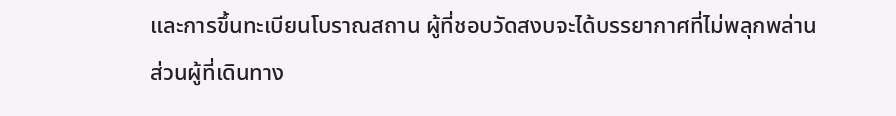และการขึ้นทะเบียนโบราณสถาน ผู้ที่ชอบวัดสงบจะได้บรรยากาศที่ไม่พลุกพล่าน ส่วนผู้ที่เดินทาง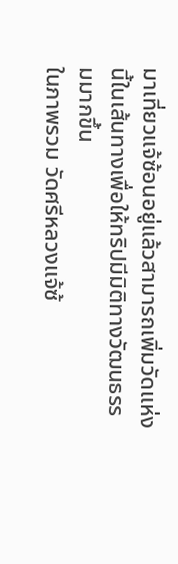มาเที่ยวแจ้ซ้อนอยู่แล้วสามารถเพิ่มวัดแห่งนี้ในเส้นทางเพื่อให้ทริปมีมิติทางวัฒนธรรมมากขึ้น
ในภาพรวม วัดศรีหลวงแจ้ซ้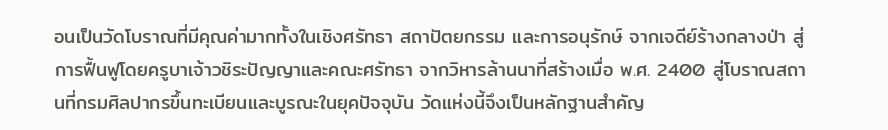อนเป็นวัดโบราณที่มีคุณค่ามากทั้งในเชิงศรัทธา สถาปัตยกรรม และการอนุรักษ์ จากเจดีย์ร้างกลางป่า สู่การฟื้นฟูโดยครูบาเจ้าวชิระปัญญาและคณะศรัทธา จากวิหารล้านนาที่สร้างเมื่อ พ.ศ. 2400 สู่โบราณสถานที่กรมศิลปากรขึ้นทะเบียนและบูรณะในยุคปัจจุบัน วัดแห่งนี้จึงเป็นหลักฐานสำคัญ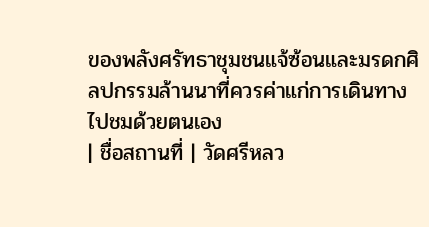ของพลังศรัทธาชุมชนแจ้ซ้อนและมรดกศิลปกรรมล้านนาที่ควรค่าแก่การเดินทางไปชมด้วยตนเอง
| ชื่อสถานที่ | วัดศรีหลว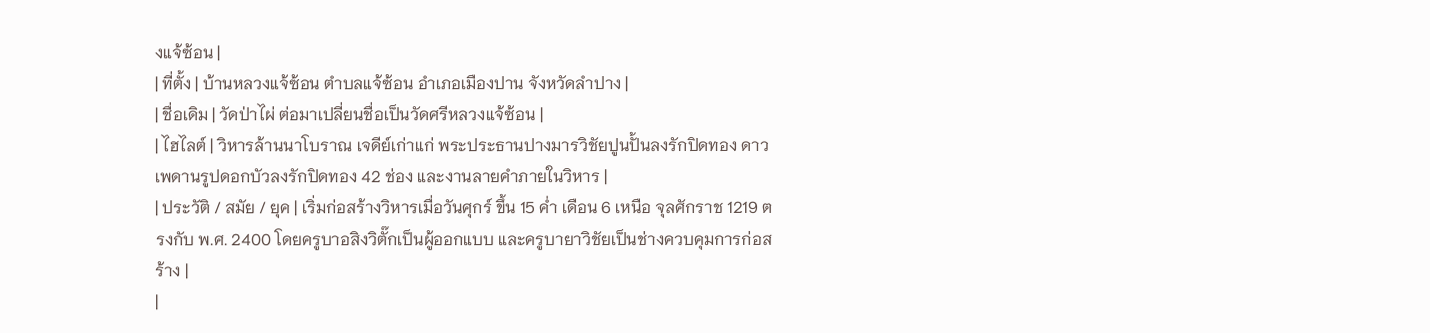งแจ้ซ้อน |
| ที่ตั้ง | บ้านหลวงแจ้ซ้อน ตำบลแจ้ซ้อน อำเภอเมืองปาน จังหวัดลำปาง |
| ชื่อเดิม | วัดป่าไผ่ ต่อมาเปลี่ยนชื่อเป็นวัดศรีหลวงแจ้ซ้อน |
| ไฮไลต์ | วิหารล้านนาโบราณ เจดีย์เก่าแก่ พระประธานปางมารวิชัยปูนปั้นลงรักปิดทอง ดาวเพดานรูปดอกบัวลงรักปิดทอง 42 ช่อง และงานลายคำภายในวิหาร |
| ประวัติ / สมัย / ยุค | เริ่มก่อสร้างวิหารเมื่อวันศุกร์ ขึ้น 15 ค่ำ เดือน 6 เหนือ จุลศักราช 1219 ตรงกับ พ.ศ. 2400 โดยครูบาอสิงวิตั๊กเป็นผู้ออกแบบ และครูบายาวิชัยเป็นช่างควบคุมการก่อสร้าง |
|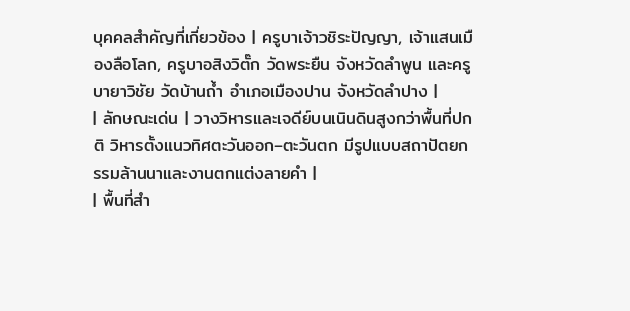บุคคลสำคัญที่เกี่ยวข้อง | ครูบาเจ้าวชิระปัญญา, เจ้าแสนเมืองลือโลก, ครูบาอสิงวิตั๊ก วัดพระยืน จังหวัดลำพูน และครูบายาวิชัย วัดบ้านถ้ำ อำเภอเมืองปาน จังหวัดลำปาง |
| ลักษณะเด่น | วางวิหารและเจดีย์บนเนินดินสูงกว่าพื้นที่ปกติ วิหารตั้งแนวทิศตะวันออก–ตะวันตก มีรูปแบบสถาปัตยกรรมล้านนาและงานตกแต่งลายคำ |
| พื้นที่สำ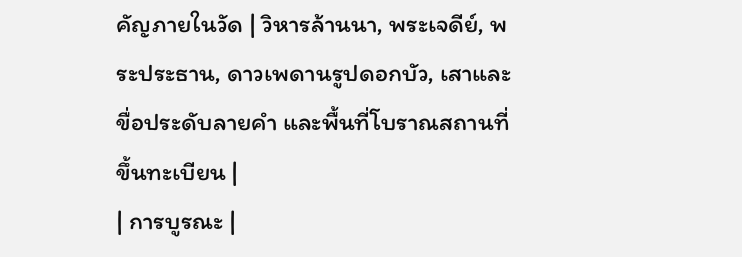คัญภายในวัด | วิหารล้านนา, พระเจดีย์, พระประธาน, ดาวเพดานรูปดอกบัว, เสาและขื่อประดับลายคำ และพื้นที่โบราณสถานที่ขึ้นทะเบียน |
| การบูรณะ |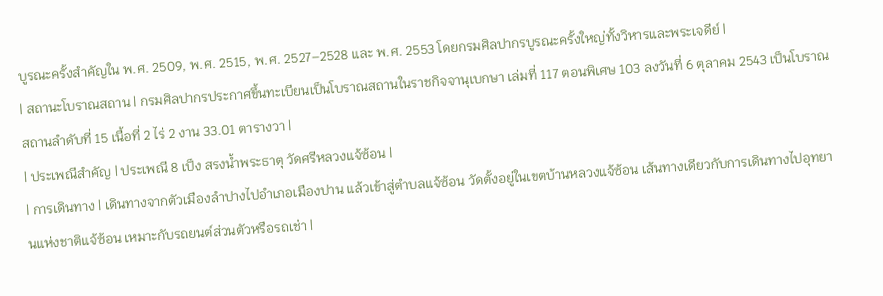บูรณะครั้งสำคัญใน พ.ศ. 2509, พ.ศ. 2515, พ.ศ. 2527–2528 และ พ.ศ. 2553 โดยกรมศิลปากรบูรณะครั้งใหญ่ทั้งวิหารและพระเจดีย์ |
| สถานะโบราณสถาน | กรมศิลปากรประกาศขึ้นทะเบียนเป็นโบราณสถานในราชกิจจานุเบกษา เล่มที่ 117 ตอนพิเศษ 103 ลงวันที่ 6 ตุลาคม 2543 เป็นโบราณสถานลำดับที่ 15 เนื้อที่ 2 ไร่ 2 งาน 33.01 ตารางวา |
| ประเพณีสำคัญ | ประเพณี 8 เป็ง สรงน้ำพระธาตุ วัดศรีหลวงแจ้ซ้อน |
| การเดินทาง | เดินทางจากตัวเมืองลำปางไปอำเภอเมืองปาน แล้วเข้าสู่ตำบลแจ้ซ้อน วัดตั้งอยู่ในเขตบ้านหลวงแจ้ซ้อน เส้นทางเดียวกับการเดินทางไปอุทยานแห่งชาติแจ้ซ้อน เหมาะกับรถยนต์ส่วนตัวหรือรถเช่า |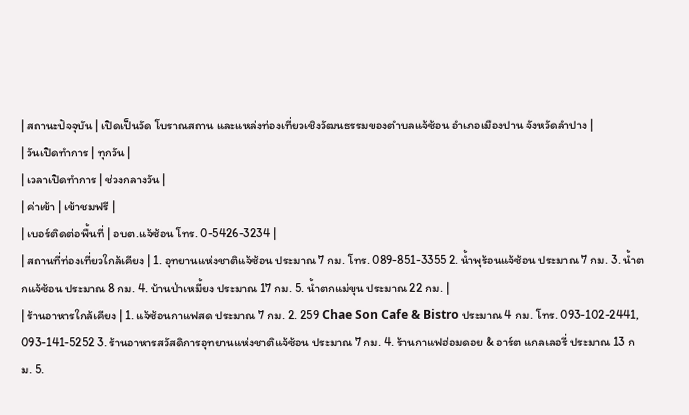| สถานะปัจจุบัน | เปิดเป็นวัด โบราณสถาน และแหล่งท่องเที่ยวเชิงวัฒนธรรมของตำบลแจ้ซ้อน อำเภอเมืองปาน จังหวัดลำปาง |
| วันเปิดทำการ | ทุกวัน |
| เวลาเปิดทำการ | ช่วงกลางวัน |
| ค่าเข้า | เข้าชมฟรี |
| เบอร์ติดต่อพื้นที่ | อบต.แจ้ซ้อน โทร. 0-5426-3234 |
| สถานที่ท่องเที่ยวใกล้เคียง | 1. อุทยานแห่งชาติแจ้ซ้อน ประมาณ 7 กม. โทร. 089-851-3355 2. น้ำพุร้อนแจ้ซ้อน ประมาณ 7 กม. 3. น้ำตกแจ้ซ้อน ประมาณ 8 กม. 4. บ้านป่าเหมี้ยง ประมาณ 17 กม. 5. น้ำตกแม่ขุน ประมาณ 22 กม. |
| ร้านอาหารใกล้เคียง | 1. แจ้ซ้อนกาแฟสด ประมาณ 7 กม. 2. 259 Chae Son Cafe & Bistro ประมาณ 4 กม. โทร. 093-102-2441, 093-141-5252 3. ร้านอาหารสวัสดิการอุทยานแห่งชาติแจ้ซ้อน ประมาณ 7 กม. 4. ร้านกาแฟฮ่อมดอย & อาร์ต แกลเลอรี่ ประมาณ 13 กม. 5.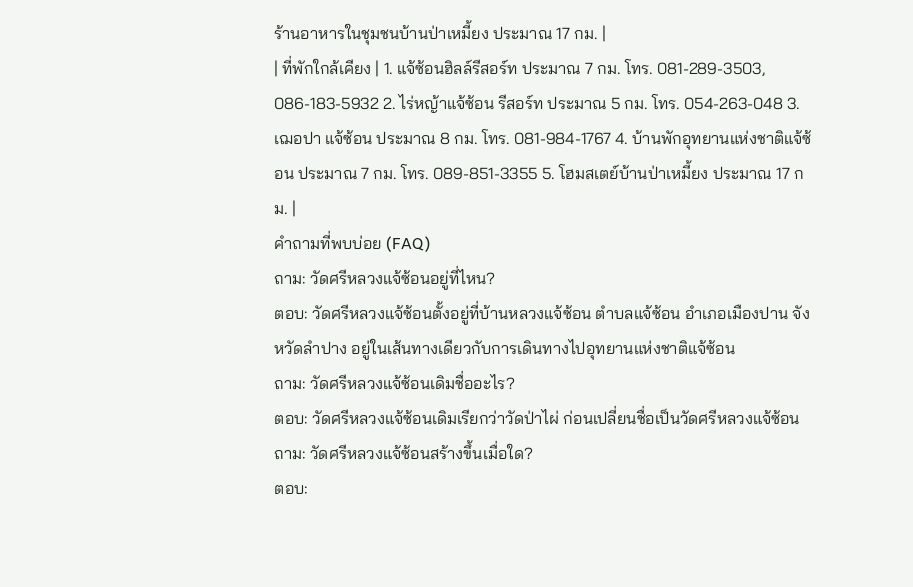ร้านอาหารในชุมชนบ้านป่าเหมี้ยง ประมาณ 17 กม. |
| ที่พักใกล้เคียง | 1. แจ้ซ้อนฮิลล์รีสอร์ท ประมาณ 7 กม. โทร. 081-289-3503, 086-183-5932 2. ไร่หญ้าแจ้ซ้อน รีสอร์ท ประมาณ 5 กม. โทร. 054-263-048 3. เฌอปา แจ้ซ้อน ประมาณ 8 กม. โทร. 081-984-1767 4. บ้านพักอุทยานแห่งชาติแจ้ซ้อน ประมาณ 7 กม. โทร. 089-851-3355 5. โฮมสเตย์บ้านป่าเหมี้ยง ประมาณ 17 กม. |
คำถามที่พบบ่อย (FAQ)
ถาม: วัดศรีหลวงแจ้ซ้อนอยู่ที่ไหน?
ตอบ: วัดศรีหลวงแจ้ซ้อนตั้งอยู่ที่บ้านหลวงแจ้ซ้อน ตำบลแจ้ซ้อน อำเภอเมืองปาน จังหวัดลำปาง อยู่ในเส้นทางเดียวกับการเดินทางไปอุทยานแห่งชาติแจ้ซ้อน
ถาม: วัดศรีหลวงแจ้ซ้อนเดิมชื่ออะไร?
ตอบ: วัดศรีหลวงแจ้ซ้อนเดิมเรียกว่าวัดป่าไผ่ ก่อนเปลี่ยนชื่อเป็นวัดศรีหลวงแจ้ซ้อน
ถาม: วัดศรีหลวงแจ้ซ้อนสร้างขึ้นเมื่อใด?
ตอบ: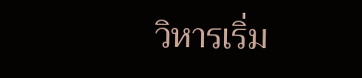วิหารเริ่ม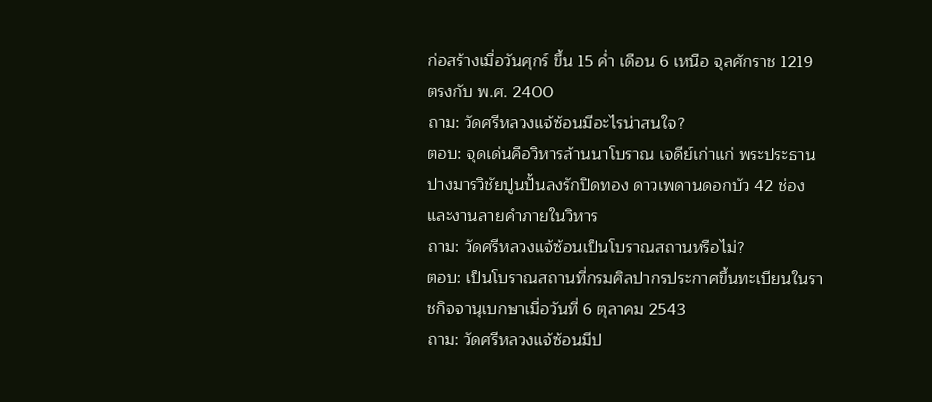ก่อสร้างเมื่อวันศุกร์ ขึ้น 15 ค่ำ เดือน 6 เหนือ จุลศักราช 1219 ตรงกับ พ.ศ. 2400
ถาม: วัดศรีหลวงแจ้ซ้อนมีอะไรน่าสนใจ?
ตอบ: จุดเด่นคือวิหารล้านนาโบราณ เจดีย์เก่าแก่ พระประธานปางมารวิชัยปูนปั้นลงรักปิดทอง ดาวเพดานดอกบัว 42 ช่อง และงานลายคำภายในวิหาร
ถาม: วัดศรีหลวงแจ้ซ้อนเป็นโบราณสถานหรือไม่?
ตอบ: เป็นโบราณสถานที่กรมศิลปากรประกาศขึ้นทะเบียนในราชกิจจานุเบกษาเมื่อวันที่ 6 ตุลาคม 2543
ถาม: วัดศรีหลวงแจ้ซ้อนมีป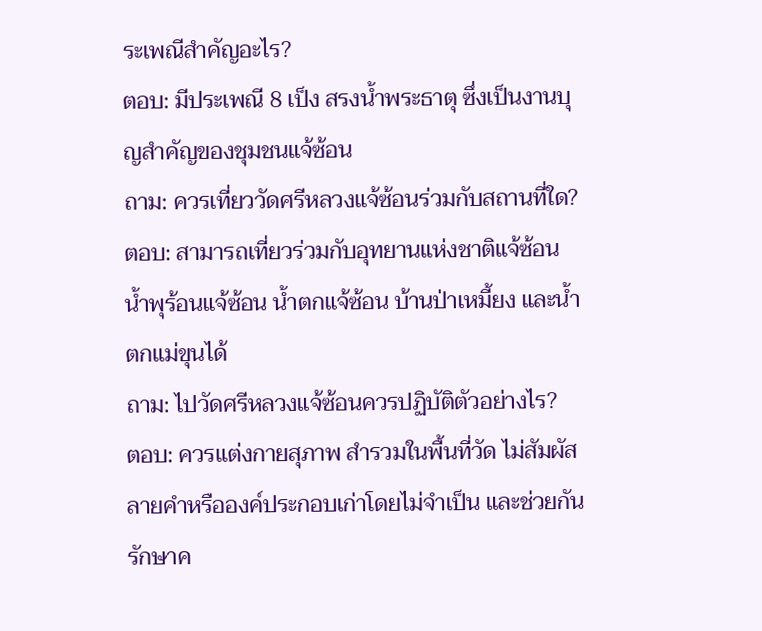ระเพณีสำคัญอะไร?
ตอบ: มีประเพณี 8 เป็ง สรงน้ำพระธาตุ ซึ่งเป็นงานบุญสำคัญของชุมชนแจ้ซ้อน
ถาม: ควรเที่ยววัดศรีหลวงแจ้ซ้อนร่วมกับสถานที่ใด?
ตอบ: สามารถเที่ยวร่วมกับอุทยานแห่งชาติแจ้ซ้อน น้ำพุร้อนแจ้ซ้อน น้ำตกแจ้ซ้อน บ้านป่าเหมี้ยง และน้ำตกแม่ขุนได้
ถาม: ไปวัดศรีหลวงแจ้ซ้อนควรปฏิบัติตัวอย่างไร?
ตอบ: ควรแต่งกายสุภาพ สำรวมในพื้นที่วัด ไม่สัมผัสลายคำหรือองค์ประกอบเก่าโดยไม่จำเป็น และช่วยกันรักษาค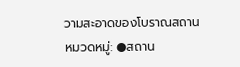วามสะอาดของโบราณสถาน
หมวดหมู่: ●สถาน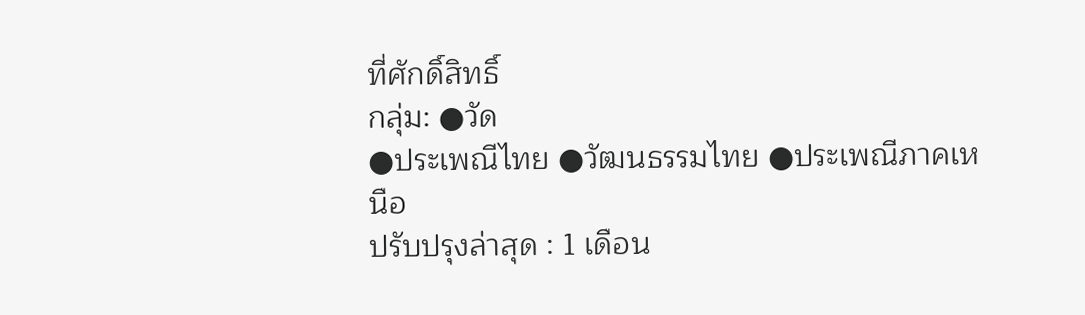ที่ศักดิ์สิทธิ์
กลุ่ม: ●วัด
●ประเพณีไทย ●วัฒนธรรมไทย ●ประเพณีภาคเหนือ
ปรับปรุงล่าสุด : 1 เดือน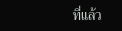ที่แล้ว